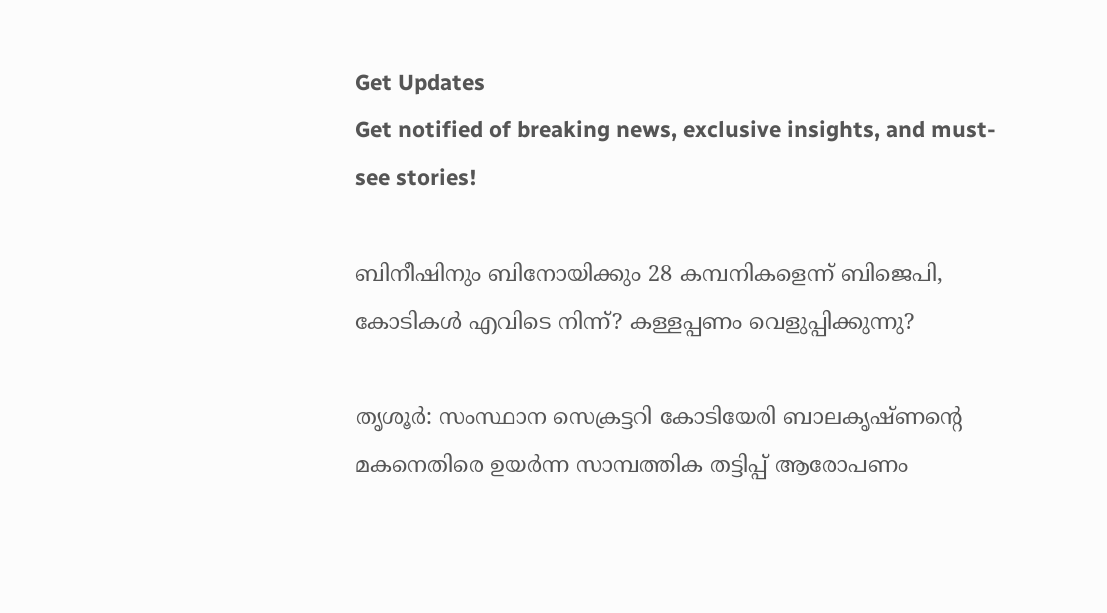Get Updates
Get notified of breaking news, exclusive insights, and must-see stories!

ബിനീഷിനും ബിനോയിക്കും 28 കമ്പനികളെന്ന് ബിജെപി, കോടികൾ എവിടെ നിന്ന്? കള്ളപ്പണം വെളുപ്പിക്കുന്നു?

തൃശൂര്‍: സംസ്ഥാന സെക്രട്ടറി കോടിയേരി ബാലകൃഷ്ണന്റെ മകനെതിരെ ഉയര്‍ന്ന സാമ്പത്തിക തട്ടിപ്പ് ആരോപണം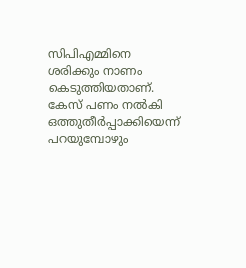സിപിഎമ്മിനെ ശരിക്കും നാണം കെടുത്തിയതാണ്. കേസ് പണം നല്‍കി ഒത്തുതീര്‍പ്പാക്കിയെന്ന് പറയുമ്പോഴും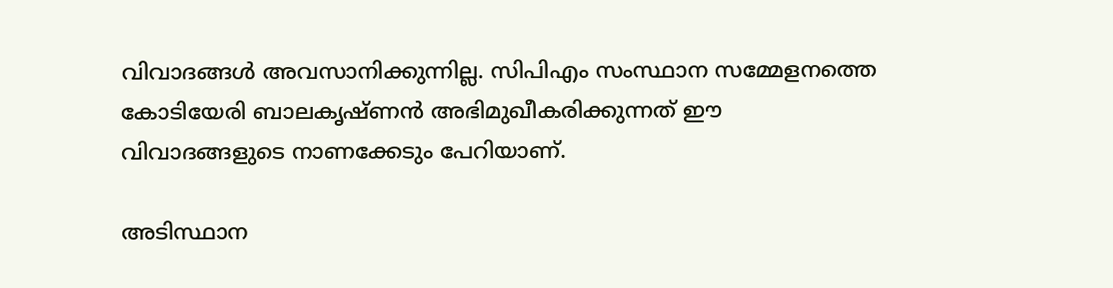വിവാദങ്ങള്‍ അവസാനിക്കുന്നില്ല. സിപിഎം സംസ്ഥാന സമ്മേളനത്തെ കോടിയേരി ബാലകൃഷ്ണന്‍ അഭിമുഖീകരിക്കുന്നത് ഈ വിവാദങ്ങളുടെ നാണക്കേടും പേറിയാണ്.

അടിസ്ഥാന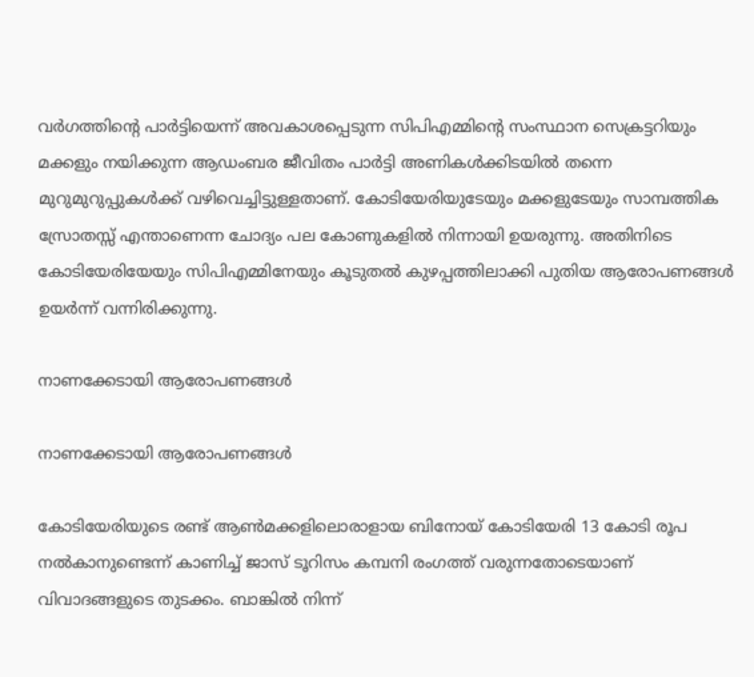വര്‍ഗത്തിന്റെ പാർട്ടിയെന്ന് അവകാശപ്പെടുന്ന സിപിഎമ്മിന്റെ സംസ്ഥാന സെക്രട്ടറിയും മക്കളും നയിക്കുന്ന ആഡംബര ജീവിതം പാര്‍ട്ടി അണികള്‍ക്കിടയില്‍ തന്നെ മുറുമുറുപ്പുകള്‍ക്ക് വഴിവെച്ചിട്ടുള്ളതാണ്. കോടിയേരിയുടേയും മക്കളുടേയും സാമ്പത്തിക സ്രോതസ്സ് എന്താണെന്ന ചോദ്യം പല കോണുകളില്‍ നിന്നായി ഉയരുന്നു. അതിനിടെ കോടിയേരിയേയും സിപിഎമ്മിനേയും കൂടുതല്‍ കുഴപ്പത്തിലാക്കി പുതിയ ആരോപണങ്ങള്‍ ഉയര്‍ന്ന് വന്നിരിക്കുന്നു.

നാണക്കേടായി ആരോപണങ്ങൾ

നാണക്കേടായി ആരോപണങ്ങൾ

കോടിയേരിയുടെ രണ്ട് ആണ്‍മക്കളിലൊരാളായ ബിനോയ് കോടിയേരി 13 കോടി രൂപ നല്‍കാനുണ്ടെന്ന് കാണിച്ച് ജാസ് ടൂറിസം കമ്പനി രംഗത്ത് വരുന്നതോടെയാണ് വിവാദങ്ങളുടെ തുടക്കം. ബാങ്കില്‍ നിന്ന്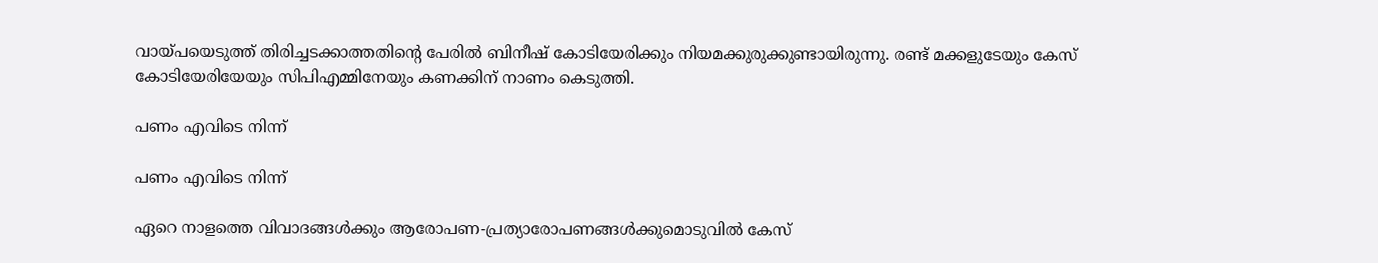വായ്പയെടുത്ത് തിരിച്ചടക്കാത്തതിന്റെ പേരില്‍ ബിനീഷ് കോടിയേരിക്കും നിയമക്കുരുക്കുണ്ടായിരുന്നു. രണ്ട് മക്കളുടേയും കേസ് കോടിയേരിയേയും സിപിഎമ്മിനേയും കണക്കിന് നാണം കെടുത്തി.

പണം എവിടെ നിന്ന്

പണം എവിടെ നിന്ന്

ഏറെ നാളത്തെ വിവാദങ്ങള്‍ക്കും ആരോപണ-പ്രത്യാരോപണങ്ങള്‍ക്കുമൊടുവില്‍ കേസ്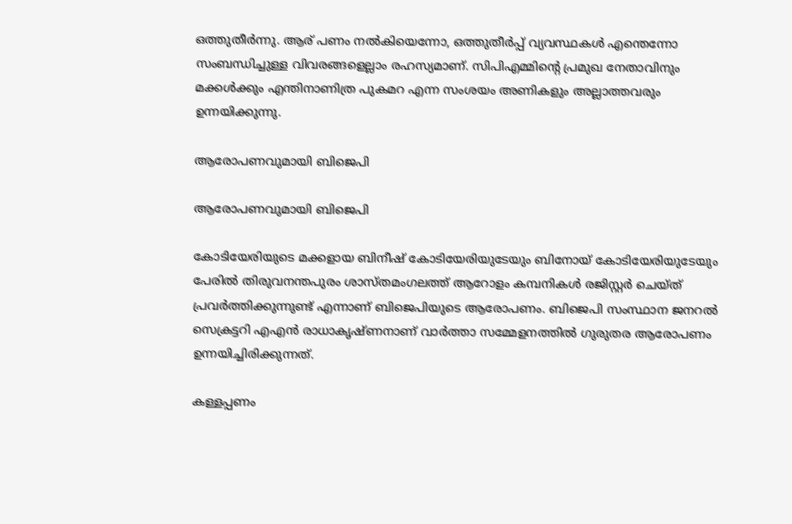ഒത്തുതീര്‍ന്നു. ആര് പണം നല്‍കിയെന്നോ, ഒത്തുതീര്‍പ്പ് വ്യവസ്ഥകള്‍ എന്തെന്നോ സംബന്ധിച്ചുള്ള വിവരങ്ങളെല്ലാം രഹസ്യമാണ്. സിപിഎമ്മിന്റെ പ്രമുഖ നേതാവിനും മക്കള്‍ക്കും എന്തിനാണിത്ര പുകമറ എന്ന സംശയം അണികളും അല്ലാത്തവരും ഉന്നയിക്കുന്നു.

ആരോപണവുമായി ബിജെപി

ആരോപണവുമായി ബിജെപി

കോടിയേരിയുടെ മക്കളായ ബിനീഷ് കോടിയേരിയുടേയും ബിനോയ് കോടിയേരിയുടേയും പേരില്‍ തിരുവനന്തപുരം ശാസ്തമംഗലത്ത് ആറോളം കമ്പനികള്‍ രജിസ്റ്റര്‍ ചെയ്ത് പ്രവര്‍ത്തിക്കുന്നുണ്ട് എന്നാണ് ബിജെപിയുടെ ആരോപണം. ബിജെപി സംസ്ഥാന ജനറല്‍ സെക്രട്ടറി എഎന്‍ രാധാകൃഷ്ണനാണ് വാര്‍ത്താ സമ്മേളനത്തില്‍ ഗുരുതര ആരോപണം ഉന്നയിച്ചിരിക്കുന്നത്.

കള്ളപ്പണം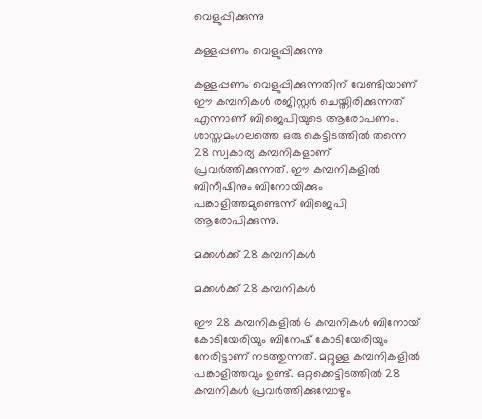വെളുപ്പിക്കുന്നു

കള്ളപ്പണം വെളുപ്പിക്കുന്നു

കള്ളപ്പണം വെളുപ്പിക്കുന്നതിന് വേണ്ടിയാണ് ഈ കമ്പനികള്‍ രജിസ്റ്റര്‍ ചെയ്തിരിക്കുന്നത് എന്നാണ് ബിജെപിയുടെ ആരോപണം. ശാസ്തമംഗലത്തെ ഒരു കെട്ടിടത്തില്‍ തന്നെ 28 സ്വകാര്യ കമ്പനികളാണ് പ്രവര്‍ത്തിക്കുന്നത്. ഈ കമ്പനികളില്‍ ബിനീഷിനും ബിനോയിക്കും പങ്കാളിത്തമുണ്ടെന്ന് ബിജെപി ആരോപിക്കുന്നു.

മക്കൾക്ക് 28 കമ്പനികൾ

മക്കൾക്ക് 28 കമ്പനികൾ

ഈ 28 കമ്പനികളില്‍ 6 കമ്പനികള്‍ ബിനോയ് കോടിയേരിയും ബിനേഷ് കോടിയേരിയും നേരിട്ടാണ് നടത്തുന്നത്. മറ്റുള്ള കമ്പനികളില്‍ പങ്കാളിത്തവും ഉണ്ട്. ഒറ്റക്കെട്ടിടത്തില്‍ 28 കമ്പനികള്‍ പ്രവര്‍ത്തിക്കുമ്പോഴും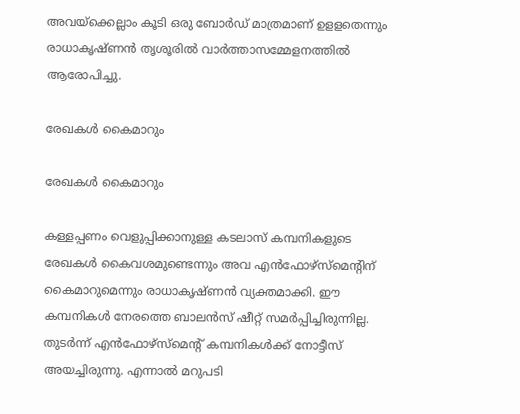അവയ്‌ക്കെല്ലാം കൂടി ഒരു ബോര്‍ഡ് മാത്രമാണ് ഉളളതെന്നും രാധാകൃഷ്ണന്‍ തൃശൂരില്‍ വാര്‍ത്താസമ്മേളനത്തില്‍ ആരോപിച്ചു.

രേഖകൾ കൈമാറും

രേഖകൾ കൈമാറും

കള്ളപ്പണം വെളുപ്പിക്കാനുള്ള കടലാസ് കമ്പനികളുടെ രേഖകള്‍ കൈവശമുണ്ടെന്നും അവ എന്‍ഫോഴ്‌സ്‌മെന്റിന് കൈമാറുമെന്നും രാധാകൃഷ്ണന്‍ വ്യക്തമാക്കി. ഈ കമ്പനികള്‍ നേരത്തെ ബാലന്‍സ് ഷീറ്റ് സമര്‍പ്പിച്ചിരുന്നില്ല. തുടര്‍ന്ന് എന്‍ഫോഴ്‌സ്‌മെന്റ് കമ്പനികള്‍ക്ക് നോട്ടീസ് അയച്ചിരുന്നു. എന്നാല്‍ മറുപടി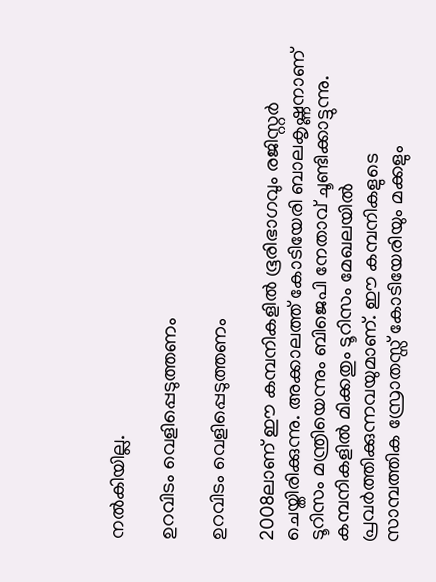നല്‍കിയില്ല.

ഉറവിടം വെളിപ്പെടുത്തണം

ഉറവിടം വെളിപ്പെടുത്തണം

2008ലാണ് ഈ കമ്പനികളില്‍ ഭൂരിഭാഗവും രജിസ്റ്റര്‍ ചെയ്തിരിക്കുന്നു. അക്കാലത്ത് കോടിയേരി ബാലകൃഷ്ണനാണ് ടൂറിസം മന്ത്രിയെന്നും ബിജെപി നേതാവ് ചൂണ്ടിക്കാട്ടുന്നു. കമ്പനികളില്‍ മിക്കതും ടൂറിസം മേഖലയില്‍ പ്രവര്‍ത്തിക്കുന്നവയുമാണ്. ഈ കമ്പനികളുടെ സാമ്പത്തിക സ്രോതസ്സ് കോടിയേരിയും മക്കളും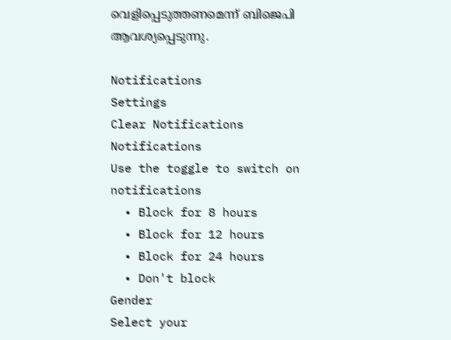വെളിപ്പെടുത്തണമെന്ന് ബിജെപി ആവശ്യപ്പെടുന്നു.

Notifications
Settings
Clear Notifications
Notifications
Use the toggle to switch on notifications
  • Block for 8 hours
  • Block for 12 hours
  • Block for 24 hours
  • Don't block
Gender
Select your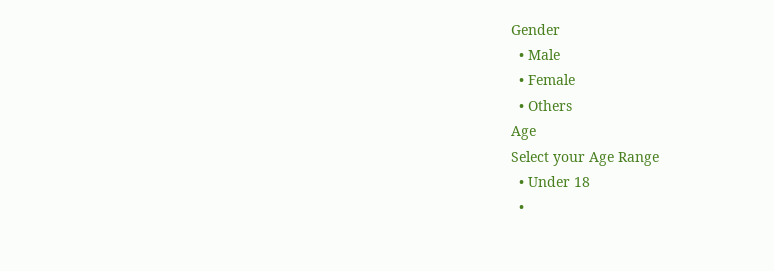Gender
  • Male
  • Female
  • Others
Age
Select your Age Range
  • Under 18
  •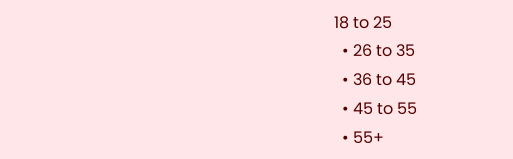18 to 25
  • 26 to 35
  • 36 to 45
  • 45 to 55
  • 55+